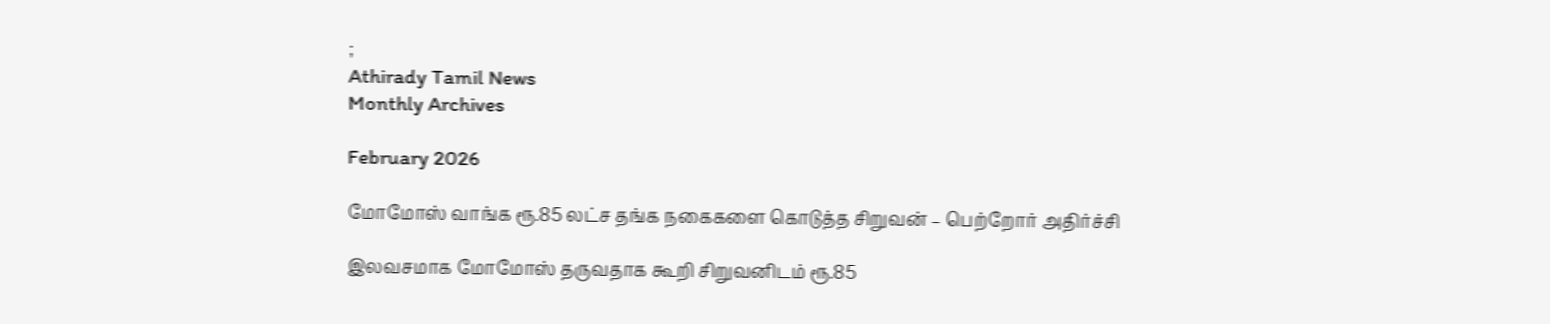;
Athirady Tamil News
Monthly Archives

February 2026

மோமோஸ் வாங்க ரூ.85 லட்ச தங்க நகைகளை கொடுத்த சிறுவன் – பெற்றோர் அதிர்ச்சி

இலவசமாக மோமோஸ் தருவதாக கூறி சிறுவனிடம் ரூ.85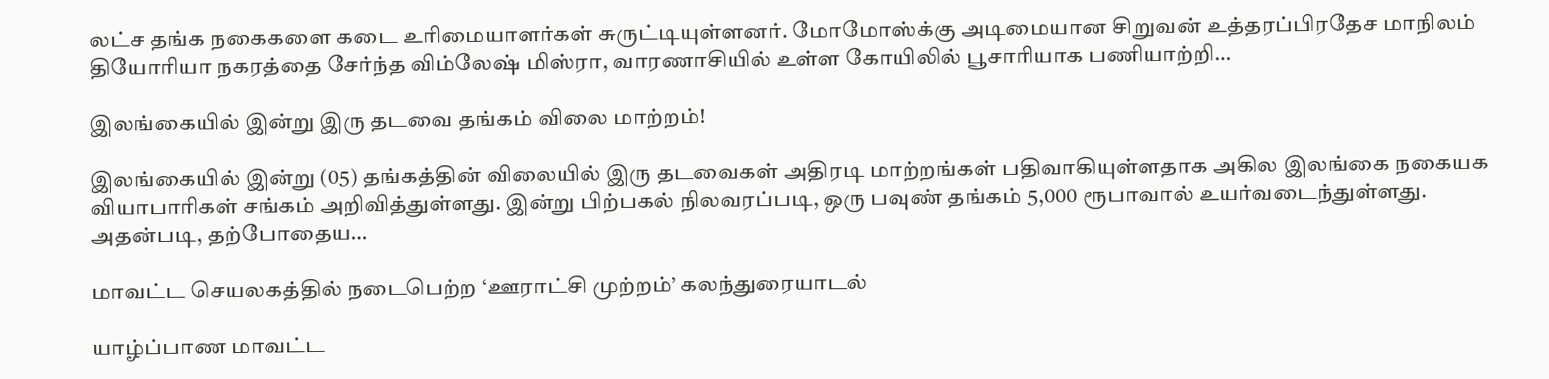லட்ச தங்க நகைகளை கடை உரிமையாளர்கள் சுருட்டியுள்ளனர். மோமோஸ்க்கு அடிமையான சிறுவன் உத்தரப்பிரதேச மாநிலம் தியோரியா நகரத்தை சேர்ந்த விம்லேஷ் மிஸ்ரா, வாரணாசியில் உள்ள கோயிலில் பூசாரியாக பணியாற்றி…

இலங்கையில் இன்று இரு தடவை தங்கம் விலை மாற்றம்!

இலங்கையில் இன்று (05) தங்கத்தின் விலையில் இரு தடவைகள் அதிரடி மாற்றங்கள் பதிவாகியுள்ளதாக அகில இலங்கை நகையக வியாபாரிகள் சங்கம் அறிவித்துள்ளது. இன்று பிற்பகல் நிலவரப்படி, ஒரு பவுண் தங்கம் 5,000 ரூபாவால் உயர்வடைந்துள்ளது. அதன்படி, தற்போதைய…

மாவட்ட செயலகத்தில் நடைபெற்ற ‘ஊராட்சி முற்றம்’ கலந்துரையாடல்

யாழ்ப்பாண மாவட்ட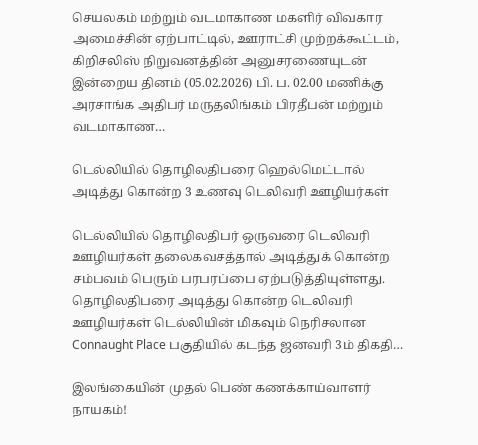செயலகம் மற்றும் வடமாகாண மகளிர் விவகார அமைச்சின் ஏற்பாட்டில், ஊராட்சி முற்றக்கூட்டம், கிறிசலிஸ் நிறுவனத்தின் அனுசரணையுடன் இன்றைய தினம் (05.02.2026) பி. ப. 02.00 மணிக்கு அரசாங்க அதிபர் மருதலிங்கம் பிரதீபன் மற்றும் வடமாகாண…

டெல்லியில் தொழிலதிபரை ஹெல்மெட்டால் அடித்து கொன்ற 3 உணவு டெலிவரி ஊழியர்கள்

டெல்லியில் தொழிலதிபர் ஒருவரை டெலிவரி ஊழியர்கள் தலைகவசத்தால் அடித்துக் கொன்ற சம்பவம் பெரும் பரபரப்பை ஏற்படுத்தியுள்ளது. தொழிலதிபரை அடித்து கொன்ற டெலிவரி ஊழியர்கள் டெல்லியின் மிகவும் நெரிசலான Connaught Place பகுதியில் கடந்த ஜனவரி 3ம் திகதி…

இலங்கையின் முதல் பெண் கணக்காய்வாளர் நாயகம்!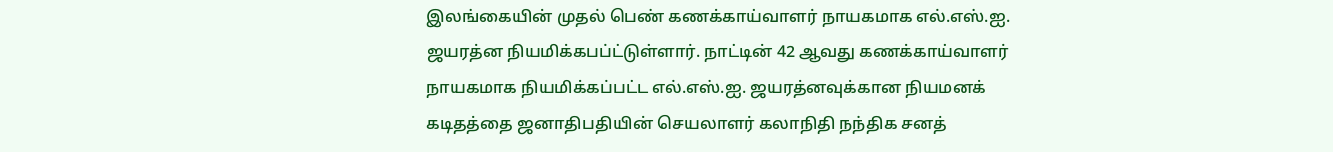இலங்கையின் முதல் பெண் கணக்காய்வாளர் நாயகமாக எல்.எஸ்.ஐ. ஜயரத்ன நியமிக்கபப்ட்டுள்ளார். நாட்டின் 42 ஆவது கணக்காய்வாளர் நாயகமாக நியமிக்கப்பட்ட எல்.எஸ்.ஐ. ஜயரத்னவுக்கான நியமனக் கடிதத்தை ஜனாதிபதியின் செயலாளர் கலாநிதி நந்திக சனத்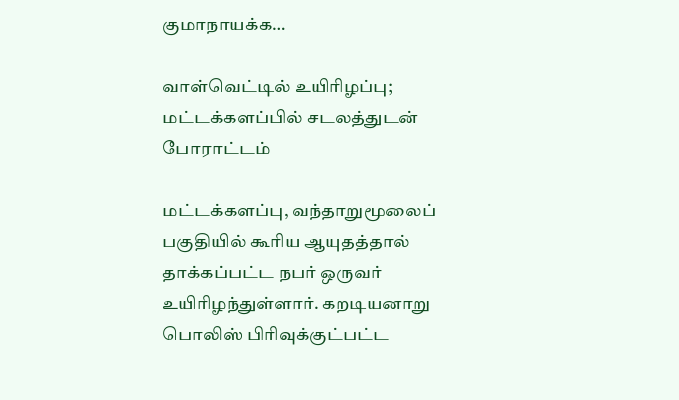குமாநாயக்க…

வாள்வெட்டில் உயிரிழப்பு; மட்டக்களப்பில் சடலத்துடன் போராட்டம்

மட்டக்களப்பு, வந்தாறுமூலைப் பகுதியில் கூரிய ஆயுதத்தால் தாக்கப்பட்ட நபர் ஒருவர் உயிரிழந்துள்ளார். கறடியனாறு பொலிஸ் பிரிவுக்குட்பட்ட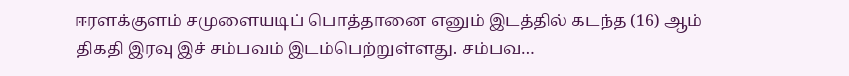ஈரளக்குளம் சமுளையடிப் பொத்தானை எனும் இடத்தில் கடந்த (16) ஆம் திகதி இரவு இச் சம்பவம் இடம்பெற்றுள்ளது. சம்பவ…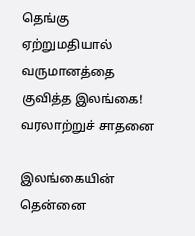தெங்கு ஏற்றுமதியால் வருமானத்தை குவித்த இலங்கை! வரலாற்றுச் சாதனை

இலங்கையின் தென்னை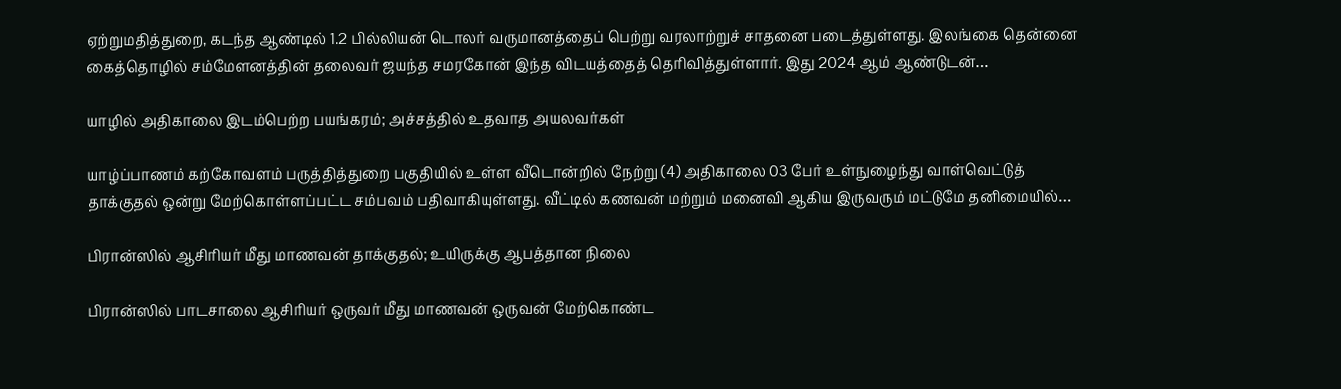ஏற்றுமதித்துறை, கடந்த ஆண்டில் 1.2 பில்லியன் டொலர் வருமானத்தைப் பெற்று வரலாற்றுச் சாதனை படைத்துள்ளது. இலங்கை தென்னை கைத்தொழில் சம்மேளனத்தின் தலைவர் ஜயந்த சமரகோன் இந்த விடயத்தைத் தெரிவித்துள்ளார். இது 2024 ஆம் ஆண்டுடன்…

யாழில் அதிகாலை இடம்பெற்ற பயங்கரம்; அச்சத்தில் உதவாத அயலவர்கள்

யாழ்ப்பாணம் கற்கோவளம் பருத்தித்துறை பகுதியில் உள்ள வீடொன்றில் நேற்று (4) அதிகாலை 03 பேர் உள்நுழைந்து வாள்வெட்டுத் தாக்குதல் ஒன்று மேற்கொள்ளப்பட்ட சம்பவம் பதிவாகியுள்ளது. வீட்டில் கணவன் மற்றும் மனைவி ஆகிய இருவரும் மட்டுமே தனிமையில்…

பிரான்ஸில் ஆசிரியர் மீது மாணவன் தாக்குதல்; உயிருக்கு ஆபத்தான நிலை

பிரான்ஸில் பாடசாலை ஆசிரியர் ஒருவர் மீது மாணவன் ஒருவன் மேற்கொண்ட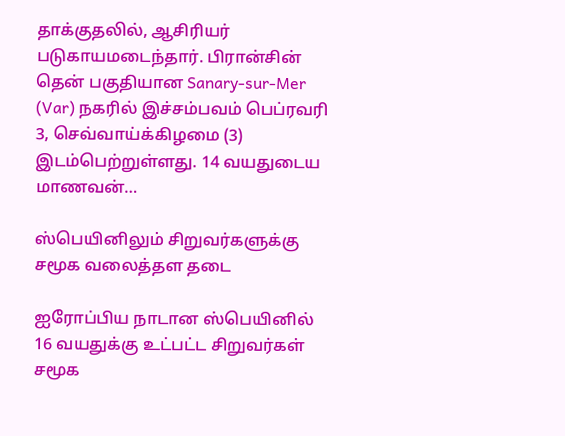தாக்குதலில், ஆசிரியர் படுகாயமடைந்தார். பிரான்சின் தென் பகுதியான Sanary-sur-Mer (Var) நகரில் இச்சம்பவம் பெப்ரவரி 3, செவ்வாய்க்கிழமை (3) இடம்பெற்றுள்ளது. 14 வயதுடைய மாணவன்…

ஸ்பெயினிலும் சிறுவர்களுக்கு சமூக வலைத்தள தடை

ஐரோப்பிய நாடான ஸ்பெயினில் 16 வயதுக்கு உட்பட்ட சிறுவர்கள் சமூக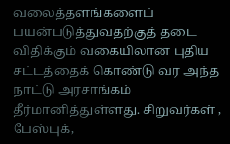வலைத்தளங்களைப் பயன்படுத்துவதற்குத் தடை விதிக்கும் வகையிலான புதிய சட்டத்தைக் கொண்டு வர அந்த நாட்டு அரசாங்கம் தீர்மானித்துள்ளது. சிறுவர்கள் , பேஸ்புக்,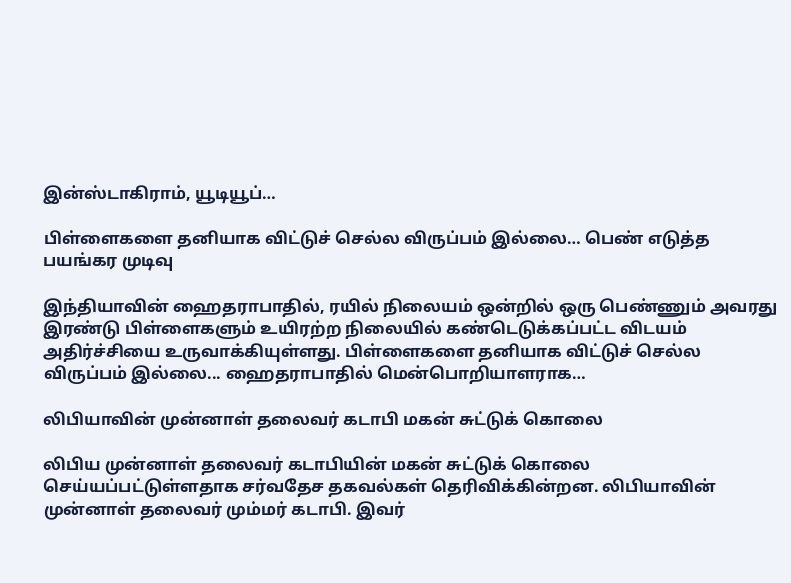இன்ஸ்டாகிராம், யூடியூப்…

பிள்ளைகளை தனியாக விட்டுச் செல்ல விருப்பம் இல்லை… பெண் எடுத்த பயங்கர முடிவு

இந்தியாவின் ஹைதராபாதில், ரயில் நிலையம் ஒன்றில் ஒரு பெண்ணும் அவரது இரண்டு பிள்ளைகளும் உயிரற்ற நிலையில் கண்டெடுக்கப்பட்ட விடயம் அதிர்ச்சியை உருவாக்கியுள்ளது. பிள்ளைகளை தனியாக விட்டுச் செல்ல விருப்பம் இல்லை... ஹைதராபாதில் மென்பொறியாளராக…

லிபியாவின் முன்னாள் தலைவர் கடாபி மகன் சுட்டுக் கொலை

லிபிய முன்னாள் தலைவர் கடாபியின் மகன் சுட்டுக் கொலை செய்யப்பட்டுள்ளதாக சர்வதேச தகவல்கள் தெரிவிக்கின்றன. லிபியாவின் முன்னாள் தலைவர் மும்மர் கடாபி. இவர்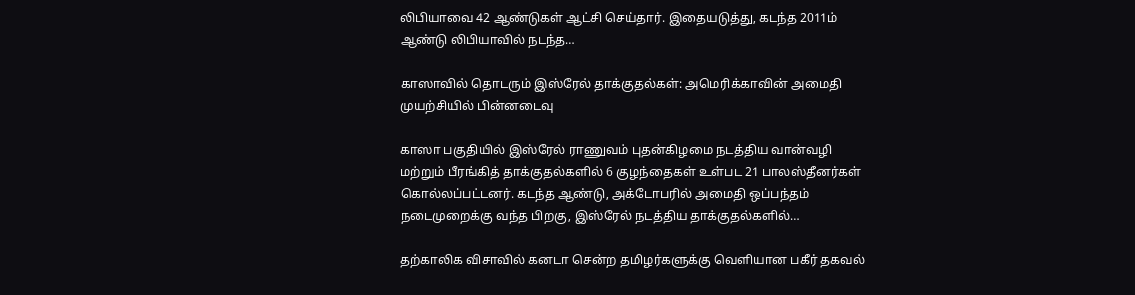லிபியாவை 42 ஆண்டுகள் ஆட்சி செய்தார். இதையடுத்து, கடந்த 2011ம் ஆண்டு லிபியாவில் நடந்த…

காஸாவில் தொடரும் இஸ்ரேல் தாக்குதல்கள்: அமெரிக்காவின் அமைதி முயற்சியில் பின்னடைவு

காஸா பகுதியில் இஸ்ரேல் ராணுவம் புதன்கிழமை நடத்திய வான்வழி மற்றும் பீரங்கித் தாக்குதல்களில் 6 குழந்தைகள் உள்பட 21 பாலஸ்தீனர்கள் கொல்லப்பட்டனர். கடந்த ஆண்டு, அக்டோபரில் அமைதி ஒப்பந்தம் நடைமுறைக்கு வந்த பிறகு, இஸ்ரேல் நடத்திய தாக்குதல்களில்…

தற்காலிக விசாவில் கனடா சென்ற தமிழர்களுக்கு வெளியான பகீர் தகவல்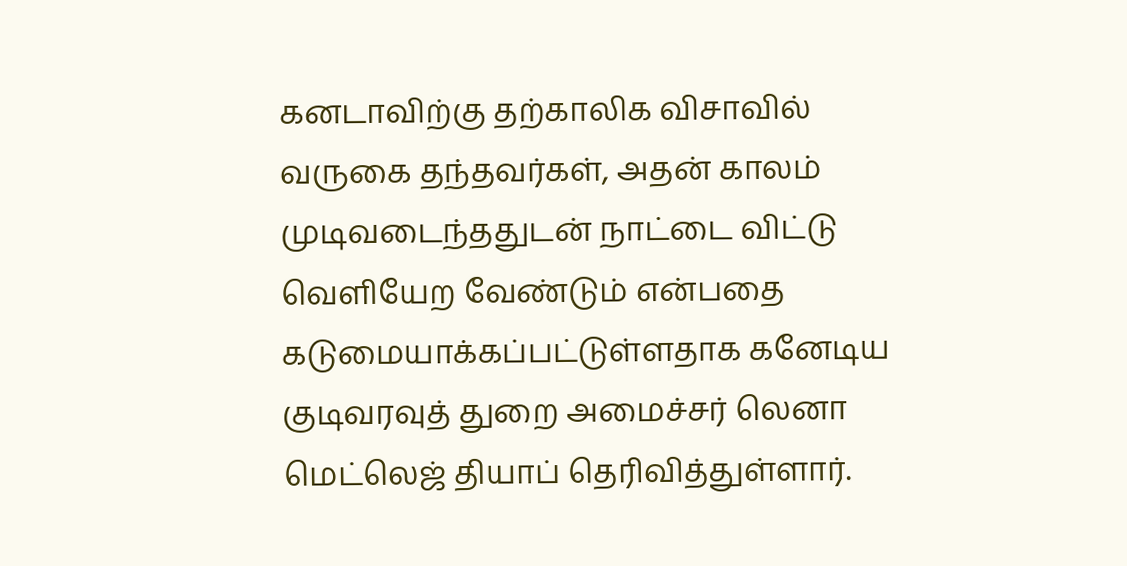கனடாவிற்கு தற்காலிக விசாவில் வருகை தந்தவர்கள், அதன் காலம் முடிவடைந்ததுடன் நாட்டை விட்டு வெளியேற வேண்டும் என்பதை கடுமையாக்கப்பட்டுள்ளதாக கனேடிய குடிவரவுத் துறை அமைச்சர் லெனா மெட்லெஜ் தியாப் தெரிவித்துள்ளார்.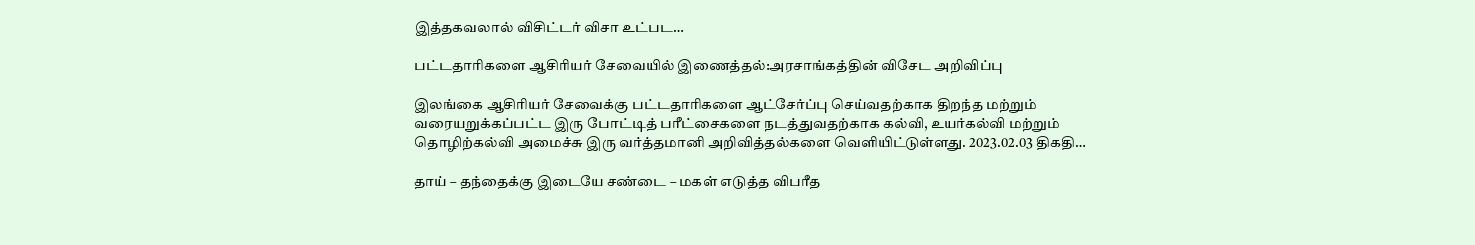இத்தகவலால் விசிட்டர் விசா உட்பட…

பட்டதாரிகளை ஆசிரியர் சேவையில் இணைத்தல்:அரசாங்கத்தின் விசேட அறிவிப்பு

இலங்கை ஆசிரியர் சேவைக்கு பட்டதாரிகளை ஆட்சேர்ப்பு செய்வதற்காக திறந்த மற்றும் வரையறுக்கப்பட்ட இரு போட்டித் பரீட்சைகளை நடத்துவதற்காக கல்வி, உயர்கல்வி மற்றும் தொழிற்கல்வி அமைச்சு இரு வர்த்தமானி அறிவித்தல்களை வெளியிட்டுள்ளது. 2023.02.03 திகதி…

தாய் – தந்தைக்கு இடையே சண்டை – மகள் எடுத்த விபரீத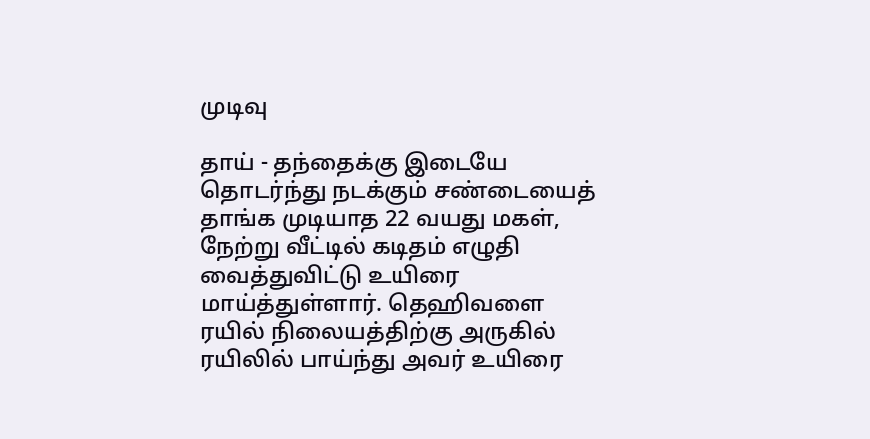முடிவு

தாய் - தந்தைக்கு இடையே தொடர்ந்து நடக்கும் சண்டையைத் தாங்க முடியாத 22 வயது மகள், நேற்று வீட்டில் கடிதம் எழுதி வைத்துவிட்டு உயிரை மாய்த்துள்ளார். தெஹிவளை ரயில் நிலையத்திற்கு அருகில் ரயிலில் பாய்ந்து அவர் உயிரை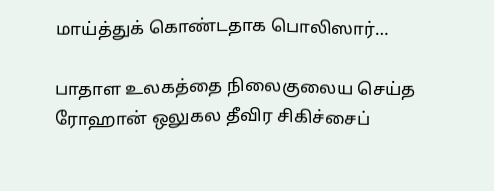மாய்த்துக் கொண்டதாக பொலிஸார்…

பாதாள உலகத்தை நிலைகுலைய செய்த ரோஹான் ஒலுகல தீவிர சிகிச்சைப்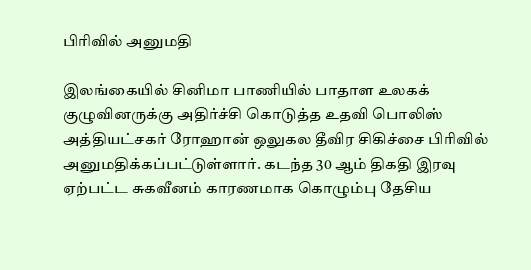பிரிவில் அனுமதி

இலங்கையில் சினிமா பாணியில் பாதாள உலகக் குழுவினருக்கு அதிர்ச்சி கொடுத்த உதவி பொலிஸ் அத்தியட்சகர் ரோஹான் ஒலுகல தீவிர சிகிச்சை பிரிவில் அனுமதிக்கப்பட்டுள்ளார். கடந்த 30 ஆம் திகதி இரவு ஏற்பட்ட சுகவீனம் காரணமாக கொழும்பு தேசிய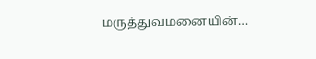மருத்துவமனையின்…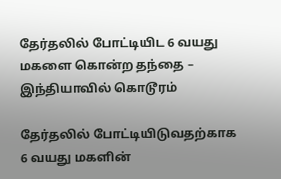தேர்தலில் போட்டியிட 6 வயது மகளை கொன்ற தந்தை – இந்தியாவில் கொடூரம்

தேர்தலில் போட்டியிடுவதற்காக 6 வயது மகளின்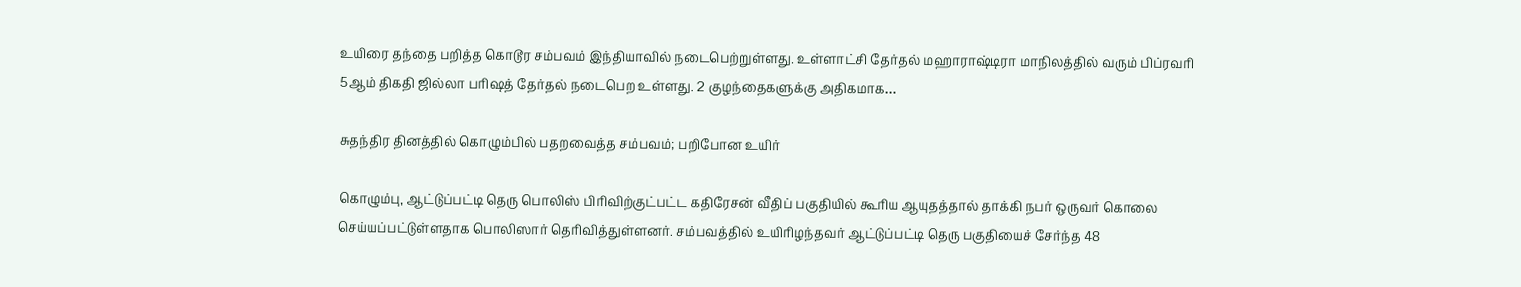உயிரை தந்தை பறித்த கொடூர சம்பவம் இந்தியாவில் நடைபெற்றுள்ளது. உள்ளாட்சி தேர்தல் மஹாராஷ்டிரா மாநிலத்தில் வரும் பிப்ரவரி 5ஆம் திகதி ஜில்லா பரிஷத் தேர்தல் நடைபெற உள்ளது. 2 குழந்தைகளுக்கு அதிகமாக…

சுதந்திர தினத்தில் கொழும்பில் பதறவைத்த சம்பவம்; பறிபோன உயிர்

கொழும்பு, ஆட்டுப்பட்டி தெரு பொலிஸ் பிரிவிற்குட்பட்ட கதிரேசன் வீதிப் பகுதியில் கூரிய ஆயுதத்தால் தாக்கி நபர் ஒருவர் கொலை செய்யப்பட்டுள்ளதாக பொலிஸார் தெரிவித்துள்ளனர். சம்பவத்தில் உயிரிழந்தவர் ஆட்டுப்பட்டி தெரு பகுதியைச் சேர்ந்த 48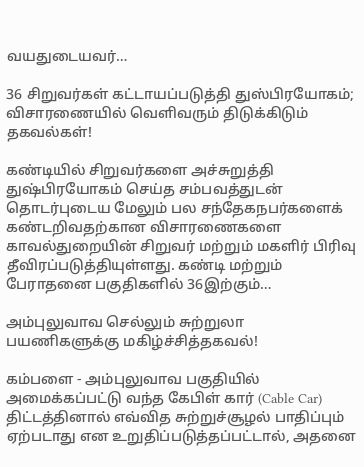வயதுடையவர்…

36 சிறுவர்கள் கட்டாயப்படுத்தி துஸ்பிரயோகம்; விசாரணையில் வெளிவரும் திடுக்கிடும் தகவல்கள்!

கண்டியில் சிறுவர்களை அச்சுறுத்தி துஷ்பிரயோகம் செய்த சம்பவத்துடன் தொடர்புடைய மேலும் பல சந்தேகநபர்களைக் கண்டறிவதற்கான விசாரணைகளை காவல்துறையின் சிறுவர் மற்றும் மகளிர் பிரிவு தீவிரப்படுத்தியுள்ளது. கண்டி மற்றும் பேராதனை பகுதிகளில் 36இற்கும்…

அம்புலுவாவ செல்லும் சுற்றுலா பயணிகளுக்கு மகிழ்ச்சித்தகவல்!

கம்பளை - அம்புலுவாவ பகுதியில் அமைக்கப்பட்டு வந்த கேபிள் கார் (Cable Car) திட்டத்தினால் எவ்வித சுற்றுச்சூழல் பாதிப்பும் ஏற்படாது என உறுதிப்படுத்தப்பட்டால், அதனை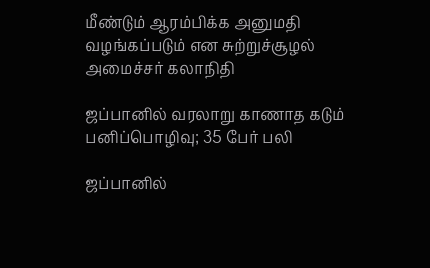மீண்டும் ஆரம்பிக்க அனுமதி வழங்கப்படும் என சுற்றுச்சூழல் அமைச்சர் கலாநிதி

ஜப்பானில் வரலாறு காணாத கடும் பனிப்பொழிவு; 35 பேர் பலி

ஜப்பானில்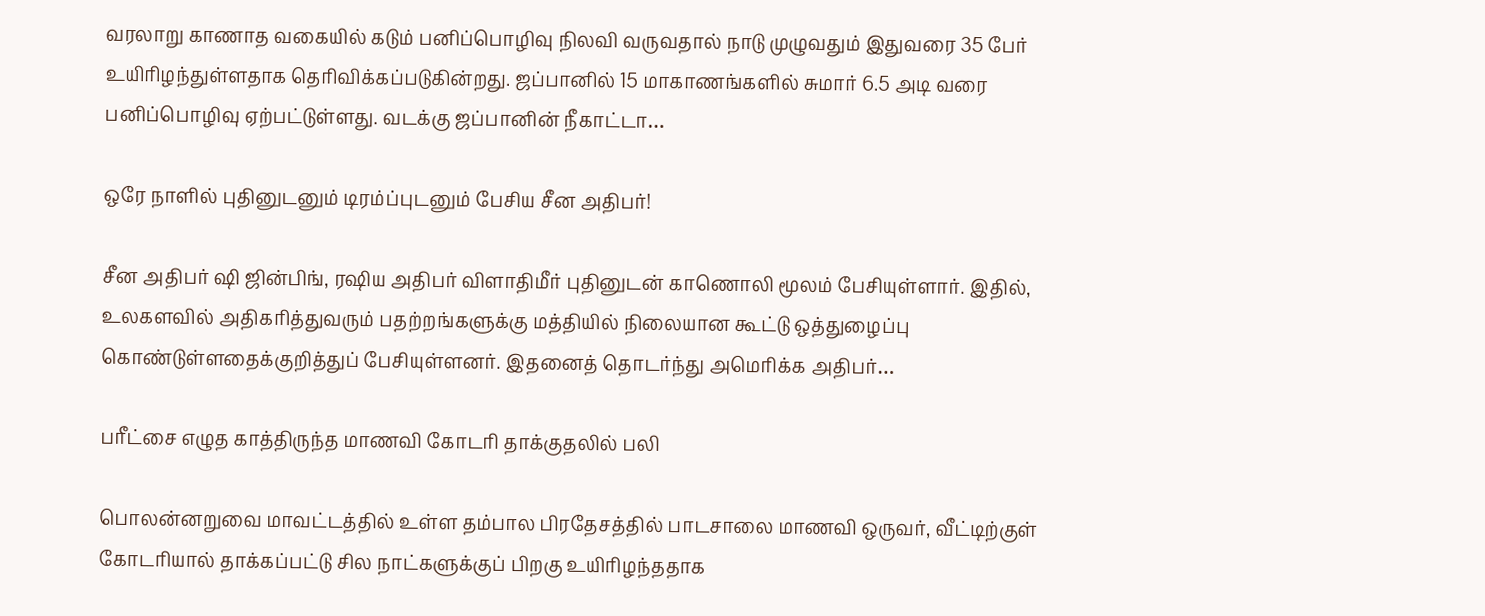வரலாறு காணாத வகையில் கடும் பனிப்பொழிவு நிலவி வருவதால் நாடு முழுவதும் இதுவரை 35 பேர் உயிரிழந்துள்ளதாக தெரிவிக்கப்படுகின்றது. ஜப்பானில் 15 மாகாணங்களில் சுமார் 6.5 அடி வரை பனிப்பொழிவு ஏற்பட்டுள்ளது. வடக்கு ஜப்பானின் நீகாட்டா…

ஒரே நாளில் புதினுடனும் டிரம்ப்புடனும் பேசிய சீன அதிபர்!

சீன அதிபர் ஷி ஜின்பிங், ரஷிய அதிபர் விளாதிமீர் புதினுடன் காணொலி மூலம் பேசியுள்ளார். இதில், உலகளவில் அதிகரித்துவரும் பதற்றங்களுக்கு மத்தியில் நிலையான கூட்டு ஒத்துழைப்பு கொண்டுள்ளதைக்குறித்துப் பேசியுள்ளனர். இதனைத் தொடர்ந்து அமெரிக்க அதிபர்…

பரீட்சை எழுத காத்திருந்த மாணவி கோடரி தாக்குதலில் பலி

பொலன்னறுவை மாவட்டத்தில் உள்ள தம்பால பிரதேசத்தில் பாடசாலை மாணவி ஒருவர், வீட்டிற்குள் கோடரியால் தாக்கப்பட்டு சில நாட்களுக்குப் பிறகு உயிரிழந்ததாக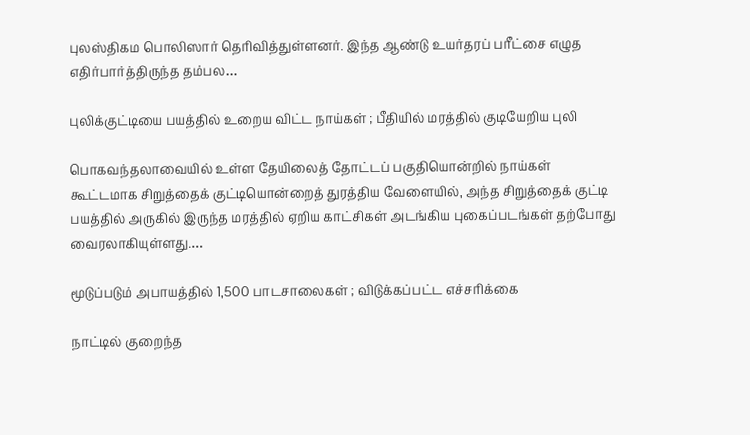புலஸ்திகம பொலிஸார் தெரிவித்துள்ளனர். இந்த ஆண்டு உயர்தரப் பரீட்சை எழுத எதிர்பார்த்திருந்த தம்பல…

புலிக்குட்டியை பயத்தில் உறைய விட்ட நாய்கள் ; பீதியில் மரத்தில் குடியேறிய புலி

பொகவந்தலாவையில் உள்ள தேயிலைத் தோட்டப் பகுதியொன்றில் நாய்கள் கூட்டமாக சிறுத்தைக் குட்டியொன்றைத் துரத்திய வேளையில், அந்த சிறுத்தைக் குட்டி பயத்தில் அருகில் இருந்த மரத்தில் ஏறிய காட்சிகள் அடங்கிய புகைப்படங்கள் தற்போது வைரலாகியுள்ளது.…

மூடுப்படும் அபாயத்தில் 1,500 பாடசாலைகள் ; விடுக்கப்பட்ட எச்சரிக்கை

நாட்டில் குறைந்த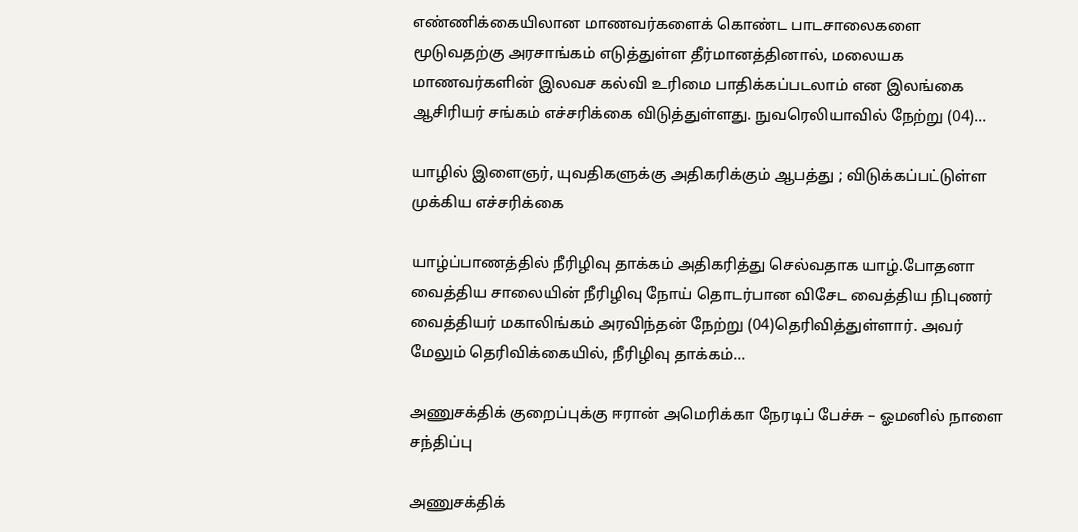எண்ணிக்கையிலான மாணவர்களைக் கொண்ட பாடசாலைகளை மூடுவதற்கு அரசாங்கம் எடுத்துள்ள தீர்மானத்தினால், மலையக மாணவர்களின் இலவச கல்வி உரிமை பாதிக்கப்படலாம் என இலங்கை ஆசிரியர் சங்கம் எச்சரிக்கை விடுத்துள்ளது. நுவரெலியாவில் நேற்று (04)…

யாழில் இளைஞர், யுவதிகளுக்கு அதிகரிக்கும் ஆபத்து ; விடுக்கப்பட்டுள்ள முக்கிய எச்சரிக்கை

யாழ்ப்பாணத்தில் நீரிழிவு தாக்கம் அதிகரித்து செல்வதாக யாழ்.போதனா வைத்திய சாலையின் நீரிழிவு நோய் தொடர்பான விசேட வைத்திய நிபுணர் வைத்தியர் மகாலிங்கம் அரவிந்தன் நேற்று (04)தெரிவித்துள்ளார். அவர் மேலும் தெரிவிக்கையில், நீரிழிவு தாக்கம்…

அணுசக்திக் குறைப்புக்கு ஈரான் அமெரிக்கா நேரடிப் பேச்சு – ஓமனில் நாளை சந்திப்பு

அணுசக்திக்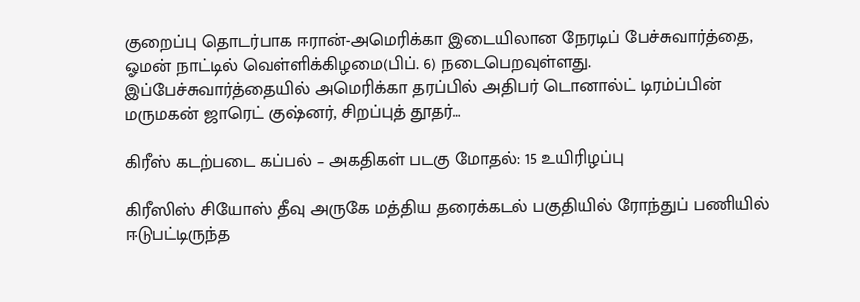குறைப்பு தொடர்பாக ஈரான்-அமெரிக்கா இடையிலான நேரடிப் பேச்சுவார்த்தை, ஓமன் நாட்டில் வெள்ளிக்கிழமை(பிப். 6) நடைபெறவுள்ளது. இப்பேச்சுவார்த்தையில் அமெரிக்கா தரப்பில் அதிபர் டொனால்ட் டிரம்ப்பின் மருமகன் ஜாரெட் குஷ்னர், சிறப்புத் தூதர்…

கிரீஸ் கடற்படை கப்பல் – அகதிகள் படகு மோதல்: 15 உயிரிழப்பு

கிரீஸிஸ் சியோஸ் தீவு அருகே மத்திய தரைக்கடல் பகுதியில் ரோந்துப் பணியில் ஈடுபட்டிருந்த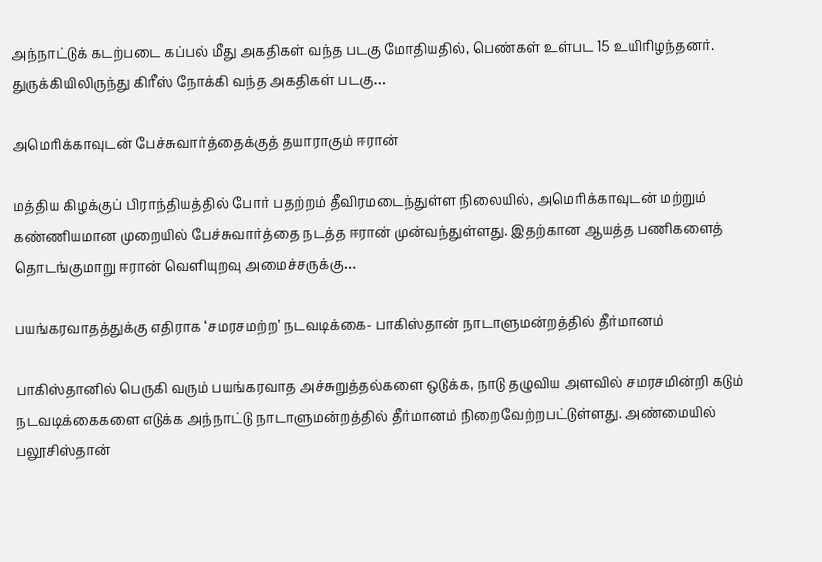அந்நாட்டுக் கடற்படை கப்பல் மீது அகதிகள் வந்த படகு மோதியதில், பெண்கள் உள்பட 15 உயிரிழந்தனர். துருக்கியிலிருந்து கிரீஸ் நோக்கி வந்த அகதிகள் படகு…

அமெரிக்காவுடன் பேச்சுவார்த்தைக்குத் தயாராகும் ஈரான்

மத்திய கிழக்குப் பிராந்தியத்தில் போர் பதற்றம் தீவிரமடைந்துள்ள நிலையில், அமெரிக்காவுடன் மற்றும் கண்ணியமான முறையில் பேச்சுவார்த்தை நடத்த ஈரான் முன்வந்துள்ளது. இதற்கான ஆயத்த பணிகளைத் தொடங்குமாறு ஈரான் வெளியுறவு அமைச்சருக்கு…

பயங்கரவாதத்துக்கு எதிராக ‘சமரசமற்ற’ நடவடிக்கை- பாகிஸ்தான் நாடாளுமன்றத்தில் தீர்மானம்

பாகிஸ்தானில் பெருகி வரும் பயங்கரவாத அச்சுறுத்தல்களை ஒடுக்க, நாடு தழுவிய அளவில் சமரசமின்றி கடும் நடவடிக்கைகளை எடுக்க அந்நாட்டு நாடாளுமன்றத்தில் தீர்மானம் நிறைவேற்றபட்டுள்ளது. அண்மையில் பலூசிஸ்தான்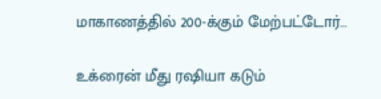மாகாணத்தில் 200-க்கும் மேற்பட்டோர்…

உக்ரைன் மீது ரஷியா கடும்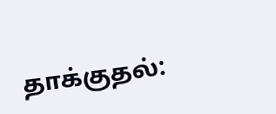தாக்குதல்: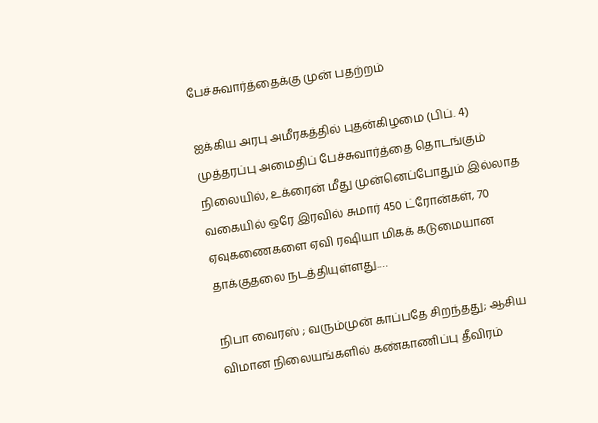பேச்சுவார்த்தைக்கு முன் பதற்றம்

ஐக்கிய அரபு அமீரகத்தில் புதன்கிழமை (பிப். 4) முத்தரப்பு அமைதிப் பேச்சுவார்த்தை தொடங்கும் நிலையில், உக்ரைன் மீது முன்னெப்போதும் இல்லாத வகையில் ஒரே இரவில் சுமார் 450 ட்ரோன்கள், 70 ஏவுகணைகளை ஏவி ரஷியா மிகக் கடுமையான தாக்குதலை நடத்தியுள்ளது.…

நிபா வைரஸ் ; வரும்முன் காப்பதே சிறந்தது; ஆசிய விமான நிலையங்களில் கண்காணிப்பு தீவிரம்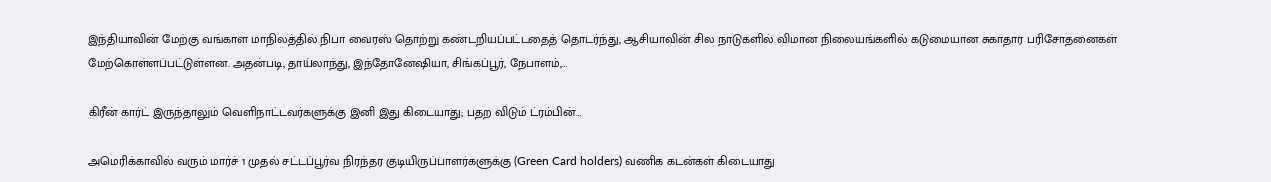இந்தியாவின் மேற்கு வங்காள மாநிலத்தில் நிபா வைரஸ் தொற்று கண்டறியப்பட்டதைத் தொடர்ந்து, ஆசியாவின் சில நாடுகளில் விமான நிலையங்களில் கடுமையான சுகாதார பரிசோதனைகள் மேற்கொள்ளப்பட்டுள்ளன. அதன்படி, தாய்லாந்து, இந்தோனேஷியா, சிங்கப்பூர், நேபாளம்,…

கிரீன் கார்ட் இருந்தாலும் வெளிநாட்டவர்களுக்கு இனி இது கிடையாது; பதற விடும் ட்ரம்பின்…

அமெரிக்காவில் வரும் மார்ச் 1 முதல் சட்டப்பூர்வ நிரந்தர குடியிருப்பாளர்களுக்கு (Green Card holders) வணிக கடன்கள் கிடையாது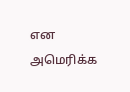என அமெரிக்க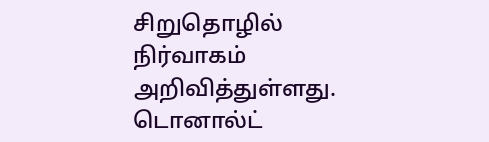சிறுதொழில் நிர்வாகம் அறிவித்துள்ளது. டொனால்ட்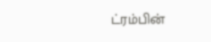ட்ரம்பின்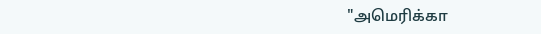"அமெரிக்கா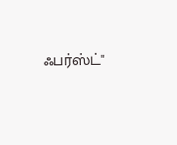ஃபர்ஸ்ட்"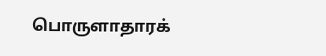பொருளாதாரக்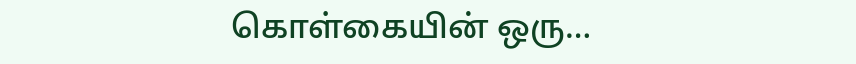கொள்கையின் ஒரு…